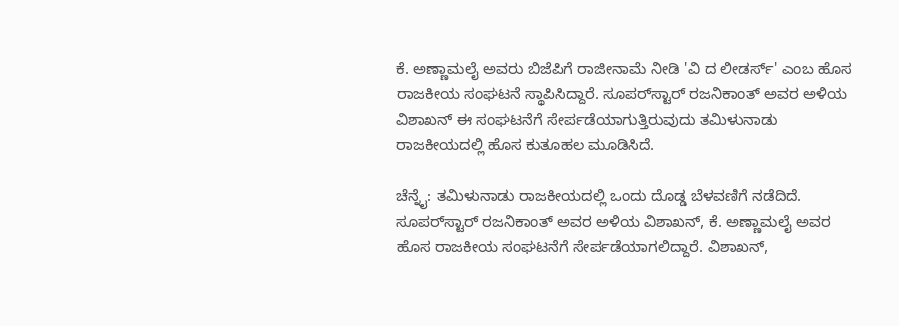ಕೆ. ಅಣ್ಣಾಮಲೈ ಅವರು ಬಿಜೆಪಿಗೆ ರಾಜೀನಾಮೆ ನೀಡಿ 'ವಿ ದ ಲೀಡರ್ಸ್' ಎಂಬ ಹೊಸ ರಾಜಕೀಯ ಸಂಘಟನೆ ಸ್ಥಾಪಿಸಿದ್ದಾರೆ. ಸೂಪರ್‌ಸ್ಟಾರ್ ರಜನಿಕಾಂತ್ ಅವರ ಅಳಿಯ ವಿಶಾಖನ್ ಈ ಸಂಘಟನೆಗೆ ಸೇರ್ಪಡೆಯಾಗುತ್ತಿರುವುದು ತಮಿಳುನಾಡು ರಾಜಕೀಯದಲ್ಲಿ ಹೊಸ ಕುತೂಹಲ ಮೂಡಿಸಿದೆ.

ಚೆನ್ನೈ: ತಮಿಳುನಾಡು ರಾಜಕೀಯದಲ್ಲಿ ಒಂದು ದೊಡ್ಡ ಬೆಳವಣಿಗೆ ನಡೆದಿದೆ. ಸೂಪರ್‌ಸ್ಟಾರ್ ರಜನಿಕಾಂತ್ ಅವರ ಅಳಿಯ ವಿಶಾಖನ್, ಕೆ. ಅಣ್ಣಾಮಲೈ ಅವರ ಹೊಸ ರಾಜಕೀಯ ಸಂಘಟನೆಗೆ ಸೇರ್ಪಡೆಯಾಗಲಿದ್ದಾರೆ. ವಿಶಾಖನ್,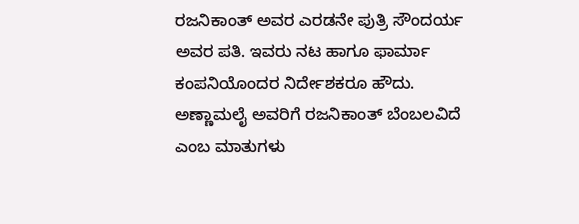ರಜನಿಕಾಂತ್ ಅವರ ಎರಡನೇ ಪುತ್ರಿ ಸೌಂದರ್ಯ ಅವರ ಪತಿ. ಇವರು ನಟ ಹಾಗೂ ಫಾರ್ಮಾ ಕಂಪನಿಯೊಂದರ ನಿರ್ದೇಶಕರೂ ಹೌದು. ಅಣ್ಣಾಮಲೈ ಅವರಿಗೆ ರಜನಿಕಾಂತ್ ಬೆಂಬಲವಿದೆ ಎಂಬ ಮಾತುಗಳು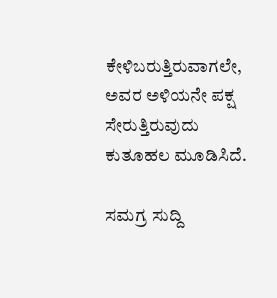ಕೇಳಿಬರುತ್ತಿರುವಾಗಲೇ, ಅವರ ಅಳಿಯನೇ ಪಕ್ಷ ಸೇರುತ್ತಿರುವುದು ಕುತೂಹಲ ಮೂಡಿಸಿದೆ.

ಸಮಗ್ರ ಸುದ್ದಿ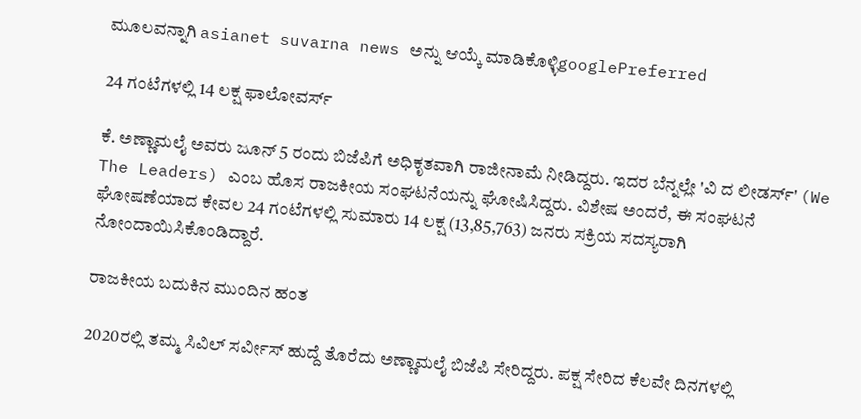ಮೂಲವನ್ನಾಗಿ asianet suvarna news ಅನ್ನು ಆಯ್ಕೆ ಮಾಡಿಕೊಳ್ಳಿgooglePreferred

24 ಗಂಟೆಗಳಲ್ಲಿ 14 ಲಕ್ಷ ಫಾಲೋವರ್ಸ್

ಕೆ. ಅಣ್ಣಾಮಲೈ ಅವರು ಜೂನ್ 5 ರಂದು ಬಿಜೆಪಿಗೆ ಅಧಿಕೃತವಾಗಿ ರಾಜೀನಾಮೆ ನೀಡಿದ್ದರು. ಇದರ ಬೆನ್ನಲ್ಲೇ 'ವಿ ದ ಲೀಡರ್ಸ್' (We The Leaders) ಎಂಬ ಹೊಸ ರಾಜಕೀಯ ಸಂಘಟನೆಯನ್ನು ಘೋಷಿಸಿದ್ದರು. ವಿಶೇಷ ಅಂದರೆ, ಈ ಸಂಘಟನೆ ಘೋಷಣೆಯಾದ ಕೇವಲ 24 ಗಂಟೆಗಳಲ್ಲಿ ಸುಮಾರು 14 ಲಕ್ಷ (13,85,763) ಜನರು ಸಕ್ರಿಯ ಸದಸ್ಯರಾಗಿ ನೋಂದಾಯಿಸಿಕೊಂಡಿದ್ದಾರೆ.

ರಾಜಕೀಯ ಬದುಕಿನ ಮುಂದಿನ ಹಂತ

2020ರಲ್ಲಿ ತಮ್ಮ ಸಿವಿಲ್ ಸರ್ವೀಸ್ ಹುದ್ದೆ ತೊರೆದು ಅಣ್ಣಾಮಲೈ ಬಿಜೆಪಿ ಸೇರಿದ್ದರು. ಪಕ್ಷ ಸೇರಿದ ಕೆಲವೇ ದಿನಗಳಲ್ಲಿ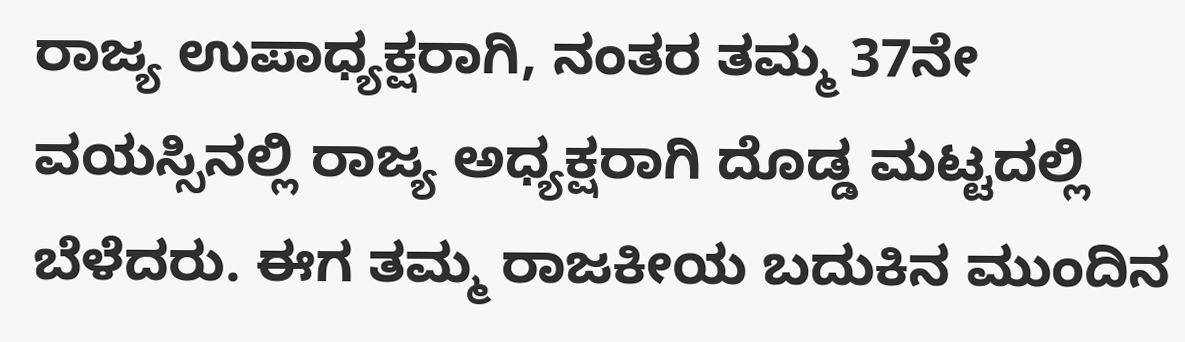ರಾಜ್ಯ ಉಪಾಧ್ಯಕ್ಷರಾಗಿ, ನಂತರ ತಮ್ಮ 37ನೇ ವಯಸ್ಸಿನಲ್ಲಿ ರಾಜ್ಯ ಅಧ್ಯಕ್ಷರಾಗಿ ದೊಡ್ಡ ಮಟ್ಟದಲ್ಲಿ ಬೆಳೆದರು. ಈಗ ತಮ್ಮ ರಾಜಕೀಯ ಬದುಕಿನ ಮುಂದಿನ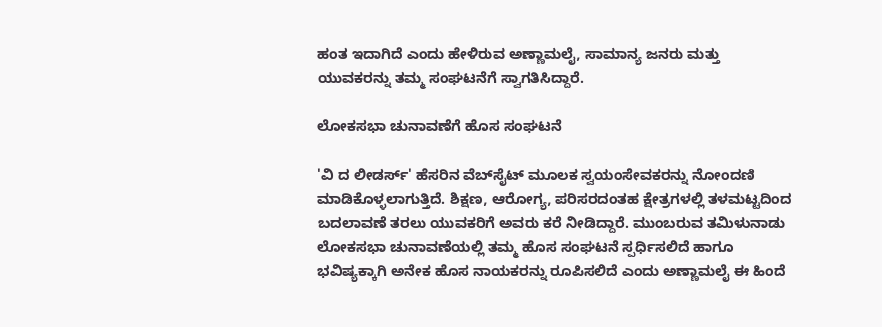ಹಂತ ಇದಾಗಿದೆ ಎಂದು ಹೇಳಿರುವ ಅಣ್ಣಾಮಲೈ, ಸಾಮಾನ್ಯ ಜನರು ಮತ್ತು ಯುವಕರನ್ನು ತಮ್ಮ ಸಂಘಟನೆಗೆ ಸ್ವಾಗತಿಸಿದ್ದಾರೆ.

ಲೋಕಸಭಾ ಚುನಾವಣೆಗೆ ಹೊಸ ಸಂಘಟನೆ

'ವಿ ದ ಲೀಡರ್ಸ್' ಹೆಸರಿನ ವೆಬ್‌ಸೈಟ್ ಮೂಲಕ ಸ್ವಯಂಸೇವಕರನ್ನು ನೋಂದಣಿ ಮಾಡಿಕೊಳ್ಳಲಾಗುತ್ತಿದೆ. ಶಿಕ್ಷಣ, ಆರೋಗ್ಯ, ಪರಿಸರದಂತಹ ಕ್ಷೇತ್ರಗಳಲ್ಲಿ ತಳಮಟ್ಟದಿಂದ ಬದಲಾವಣೆ ತರಲು ಯುವಕರಿಗೆ ಅವರು ಕರೆ ನೀಡಿದ್ದಾರೆ. ಮುಂಬರುವ ತಮಿಳುನಾಡು ಲೋಕಸಭಾ ಚುನಾವಣೆಯಲ್ಲಿ ತಮ್ಮ ಹೊಸ ಸಂಘಟನೆ ಸ್ಪರ್ಧಿಸಲಿದೆ ಹಾಗೂ ಭವಿಷ್ಯಕ್ಕಾಗಿ ಅನೇಕ ಹೊಸ ನಾಯಕರನ್ನು ರೂಪಿಸಲಿದೆ ಎಂದು ಅಣ್ಣಾಮಲೈ ಈ ಹಿಂದೆ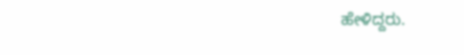ಹೇಳಿದ್ದರು.